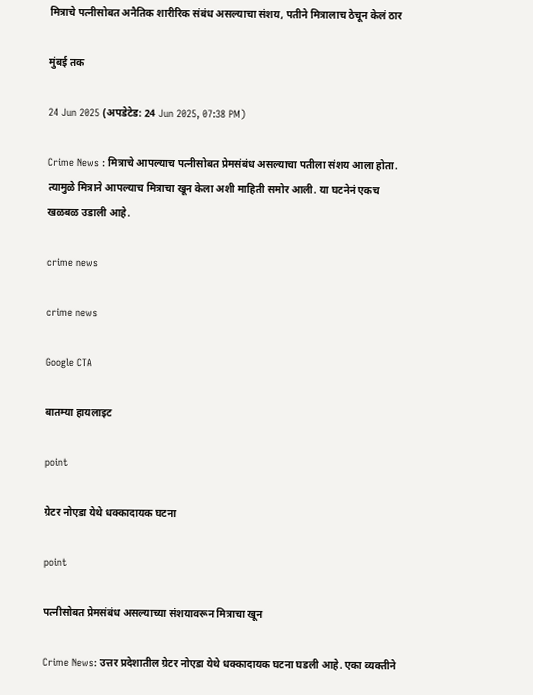मित्राचे पत्नीसोबत अनैतिक शारीरिक संबंध असल्याचा संशय, पतीने मित्रालाच ठेचून केलं ठार

मुंबई तक

24 Jun 2025 (अपडेटेड: 24 Jun 2025, 07:38 PM)

Crime News : मित्राचे आपल्याच पत्नीसोबत प्रेमसंबंध असल्याचा पतीला संशय आला होता. त्यामुळे मित्राने आपल्याच मित्राचा खून केला अशी माहिती समोर आली. या घटनेनं एकच खळबळ उडाली आहे.

crime news

crime news

Google CTA

बातम्या हायलाइट

point

ग्रेटर नोएडा येथे धक्कादायक घटना

point

पत्नीसोबत प्रेमसंबंध असल्याच्या संशयावरून मित्राचा खून

Crime News: उत्तर प्रदेशातील ग्रेटर नोएडा येथे धक्कादायक घटना घडली आहे. एका व्यक्तीने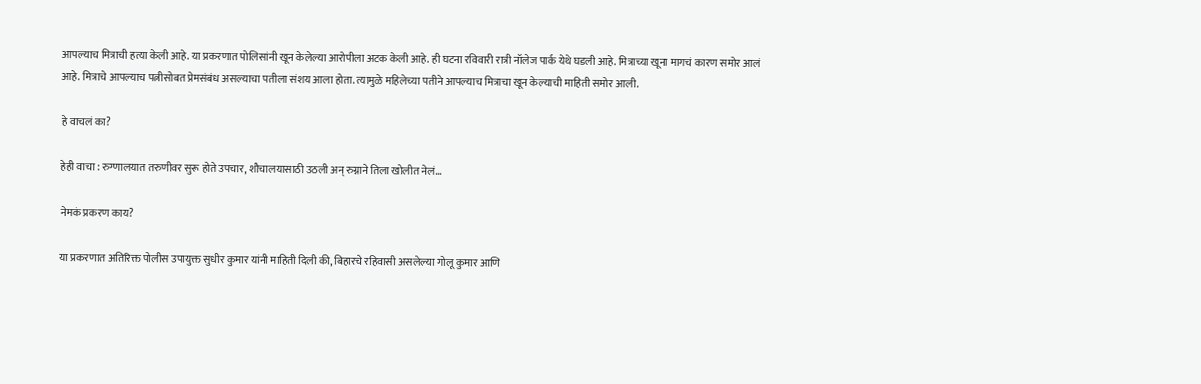आपल्याच मित्राची हत्या केली आहे. या प्रकरणात पोलिसांनी खून केलेल्या आरोपीला अटक केली आहे. ही घटना रविवारी रात्री नॉलेज पार्क येथे घडली आहे. मित्राच्या खूना मागचं कारण समोर आलं आहे. मित्राचे आपल्याच पत्नीसोबत प्रेमसंबंध असल्याचा पतीला संशय आला होता. त्यामुळे महिलेच्या पतीने आपल्याच मित्राचा खून केल्याची माहिती समोर आली.

हे वाचलं का?

हेही वाचा : रुग्णालयात तरुणीवर सुरू होते उपचार, शौचालयासाठी उठली अन् रुग्नाने तिला खोलीत नेलं...

नेमकं प्रकरण काय?

या प्रकरणात अतिरिक्त पोलीस उपायुक्त सुधीर कुमार यांनी माहिती दिली की, बिहारचे रहिवासी असलेल्या गोलू कुमार आणि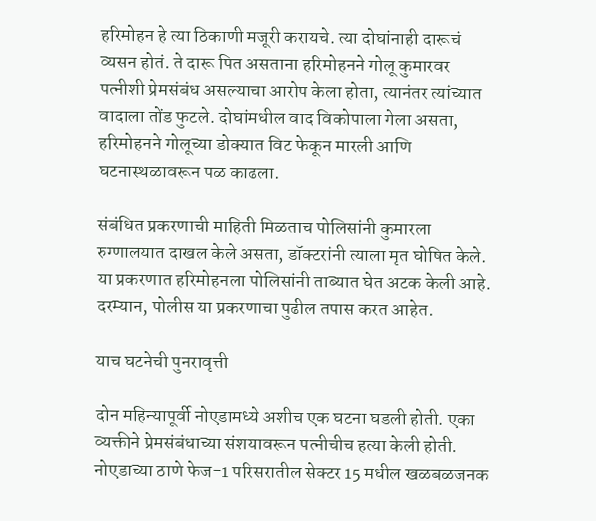हरिमोहन हे त्या ठिकाणी मजूरी करायचे. त्या दोघांनाही दारूचं व्यसन होतं. ते दारू पित असताना हरिमोहनने गोलू कुमारवर पत्नीशी प्रेमसंबंध असल्याचा आरोप केला होता, त्यानंतर त्यांच्यात वादाला तोंड फुटले. दोघांमधील वाद विकोपाला गेला असता, हरिमोहनने गोलूच्या डोक्यात विट फेकून मारली आणि घटनास्थळावरून पळ काढला.

संबंधित प्रकरणाची माहिती मिळताच पोलिसांनी कुमारला रुग्णालयात दाखल केले असता, डॉक्टरांनी त्याला मृत घोषित केले. या प्रकरणात हरिमोहनला पोलिसांनी ताब्यात घेत अटक केली आहे. दरम्यान, पोलीस या प्रकरणाचा पुढील तपास करत आहेत.

याच घटनेची पुनरावृत्ती

दोन महिन्यापूर्वी नोएडामध्ये अशीच एक घटना घडली होती. एका व्यक्तीने प्रेमसंबंधाच्या संशयावरून पत्नीचीच हत्या केली होती. नोएडाच्या ठाणे फेज-1 परिसरातील सेक्टर 15 मधील खळबळजनक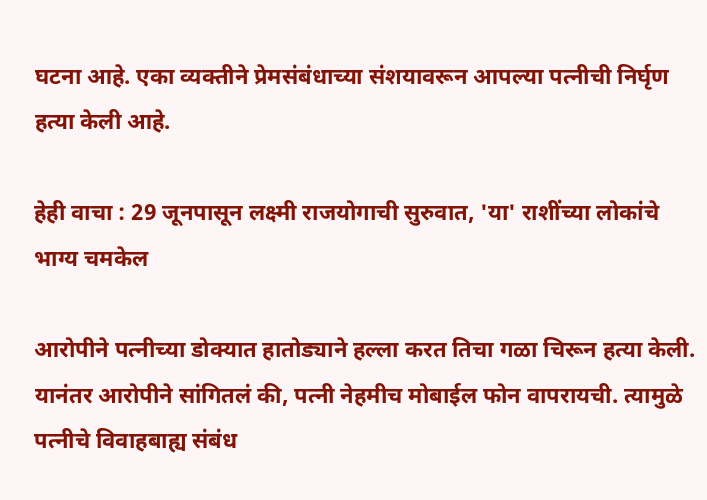घटना आहे. एका व्यक्तीने प्रेमसंबंधाच्या संशयावरून आपल्या पत्नीची निर्घृण हत्या केली आहे.

हेही वाचा : 29 जूनपासून लक्ष्मी राजयोगाची सुरुवात, 'या' राशींच्या लोकांचे भाग्य चमकेल

आरोपीने पत्नीच्या डोक्यात हातोड्याने हल्ला करत तिचा गळा चिरून हत्या केली. यानंतर आरोपीने सांगितलं की, पत्नी नेहमीच मोबाईल फोन वापरायची. त्यामुळे पत्नीचे विवाहबाह्य संबंध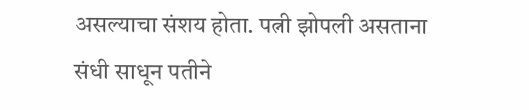असल्याचा संशय होता. पत्नी झोपली असताना संधी साधून पतीने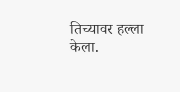तिच्यावर हल्ला केला.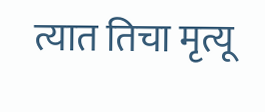त्यात तिचा मृत्यू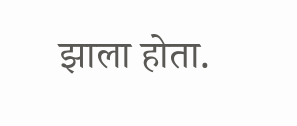झाला होता.